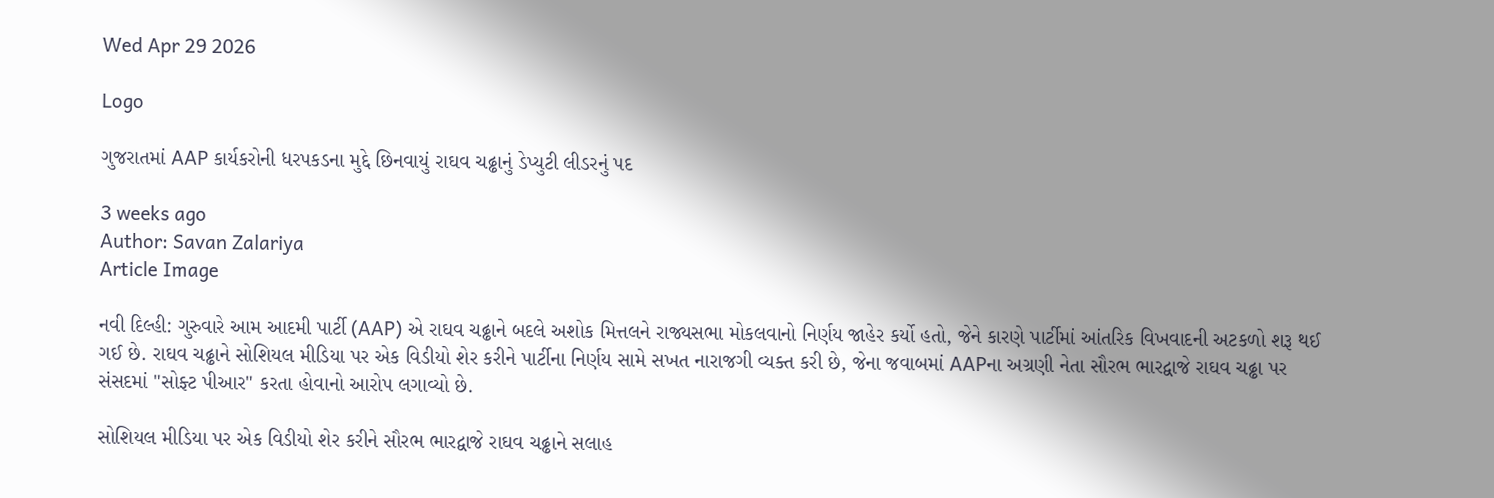Wed Apr 29 2026

Logo

ગુજરાતમાં AAP કાર્યકરોની ધરપકડના મુદ્દે છિનવાયું રાઘવ ચઢ્ઢાનું ડેપ્યુટી લીડરનું પદ

3 weeks ago
Author: Savan Zalariya
Article Image

નવી દિલ્હી: ગુરુવારે આમ આદમી પાર્ટી (AAP) એ રાઘવ ચઢ્ઢાને બદલે અશોક મિત્તલને રાજ્યસભા મોકલવાનો નિર્ણય જાહેર કર્યો હતો, જેને કારણે પાર્ટીમાં આંતરિક વિખવાદની અટકળો શરૂ થઈ ગઈ છે. રાઘવ ચઢ્ઢાને સોશિયલ મીડિયા પર એક વિડીયો શેર કરીને પાર્ટીના નિર્ણય સામે સખત નારાજગી વ્યક્ત કરી છે, જેના જવાબમાં AAPના અગ્રણી નેતા સૌરભ ભારદ્વાજે રાઘવ ચઢ્ઢા પર સંસદમાં "સોફ્ટ પીઆર" કરતા હોવાનો આરોપ લગાવ્યો છે.

સોશિયલ મીડિયા પર એક વિડીયો શેર કરીને સૌરભ ભારદ્વાજે રાઘવ ચઢ્ઢાને સલાહ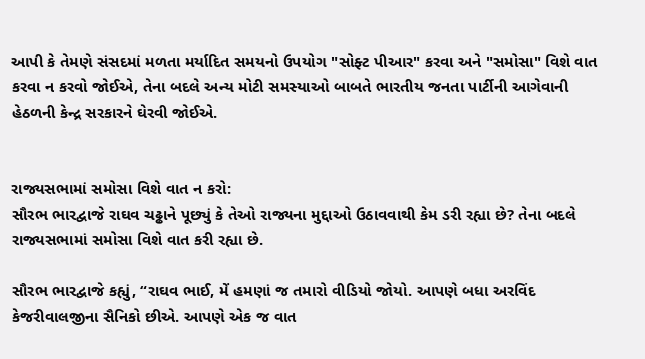આપી કે તેમણે સંસદમાં મળતા મર્યાદિત સમયનો ઉપયોગ "સોફ્ટ પીઆર" કરવા અને "સમોસા" વિશે વાત કરવા ન કરવો જોઈએ, તેના બદલે અન્ય મોટી સમસ્યાઓ બાબતે ભારતીય જનતા પાર્ટીની આગેવાની હેઠળની કેન્દ્ર સરકારને ઘેરવી જોઈએ.


રાજ્યસભામાં સમોસા વિશે વાત ન કરો:
સૌરભ ભારદ્વાજે રાઘવ ચઢ્ઢાને પૂછ્યું કે તેઓ રાજ્યના મુદ્દાઓ ઉઠાવવાથી કેમ ડરી રહ્યા છે? તેના બદલે રાજ્યસભામાં સમોસા વિશે વાત કરી રહ્યા છે.

સૌરભ ભારદ્વાજે કહ્યું, “રાઘવ ભાઈ, મેં હમણાં જ તમારો વીડિયો જોયો. આપણે બધા અરવિંદ કેજરીવાલજીના સૈનિકો છીએ. આપણે એક જ વાત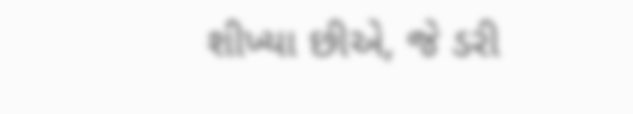શીખ્યા છીએ, જે ડરી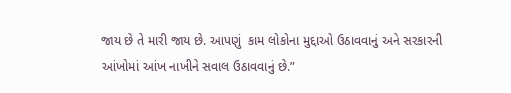જાય છે તે મારી જાય છે. આપણું  કામ લોકોના મુદ્દાઓ ઉઠાવવાનું અને સરકારની આંખોમાં આંખ નાખીને સવાલ ઉઠાવવાનું છે.”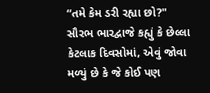“તમે કેમ ડરી રહ્યા છો?"
સૌરભ ભારદ્વાજે કહ્યું કે છેલ્લા કેટલાક દિવસોમાં, એવું જોવા મળ્યું છે કે જે કોઈ પણ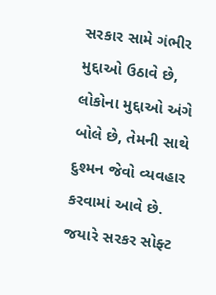સરકાર સામે ગંભીર મુદ્દાઓ ઉઠાવે છે, લોકોના મુદ્દાઓ અંગે બોલે છે, તેમની સાથે દુશ્મન જેવો વ્યવહાર કરવામાં આવે છે. જયારે સરકર સોફ્ટ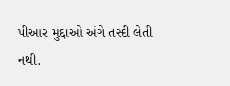પીઆર મુદ્દાઓ અંગે તસ્દી લેતી નથી.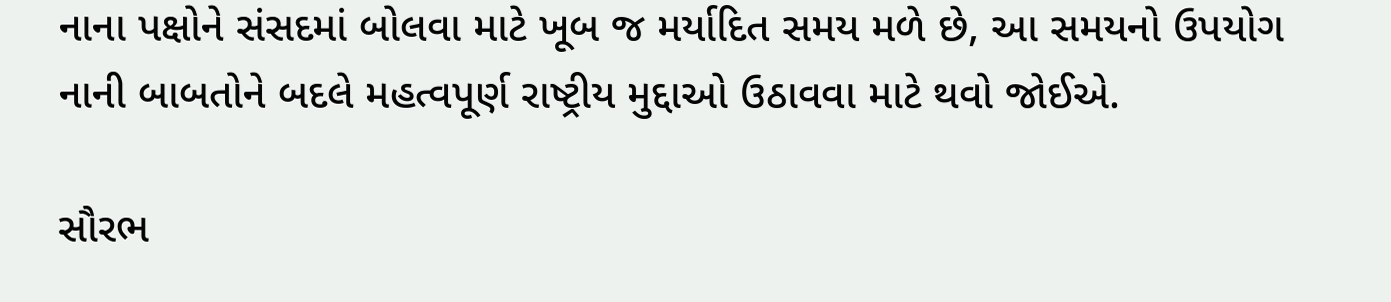નાના પક્ષોને સંસદમાં બોલવા માટે ખૂબ જ મર્યાદિત સમય મળે છે, આ સમયનો ઉપયોગ નાની બાબતોને બદલે મહત્વપૂર્ણ રાષ્ટ્રીય મુદ્દાઓ ઉઠાવવા માટે થવો જોઈએ.

સૌરભ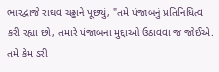ભારદ્વાજે રાઘવ ચઢ્ઢાને પૂછ્યું, "તમે પંજાબનું પ્રતિનિધિત્વ કરી રહ્યા છો, તમારે પંજાબના મુદ્દાઓ ઉઠાવવા જ જોઈએ. તમે કેમ ડરી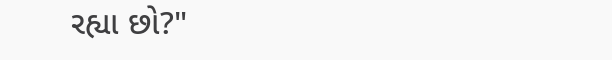રહ્યા છો?"